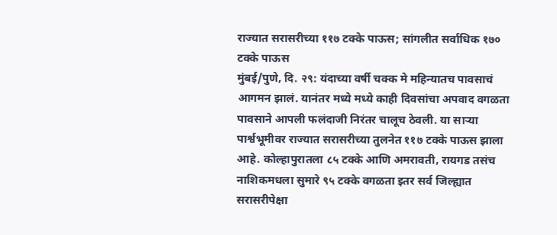राज्यात सरासरीच्या ११७ टक्के पाऊस; सांगलीत सर्वाधिक १७० टक्के पाऊस
मुंबई/पुणे, दि. २९: यंदाच्या वर्षी चक्क मे महिन्यातच पावसाचं आगमन झालं. यानंतर मध्ये मध्ये काही दिवसांचा अपवाद वगळता पावसाने आपली फलंदाजी निरंतर चालूच ठेवली. या साऱ्या पार्श्वभूमीवर राज्यात सरासरीच्या तुलनेत ११७ टक्के पाऊस झाला आहे. कोल्हापुरातला ८५ टक्के आणि अमरावती, रायगड तसंच नाशिकमधला सुमारे ९५ टक्के वगळता इतर सर्व जिल्ह्यात सरासरीपेक्षा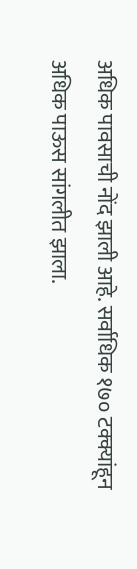अधिक पावसाची नोंद झाली आहे. सर्वाधिक १७० टक्क्यांहून अधिक पाऊस सांगलीत झाला.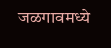जळगावमध्ये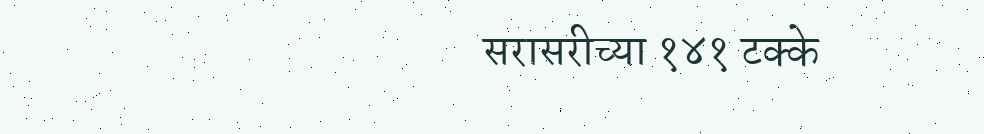सरासरीच्या १४१ टक्के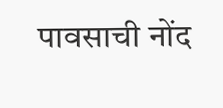पावसाची नोंद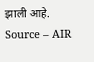झाली आहे.
Source – AIR